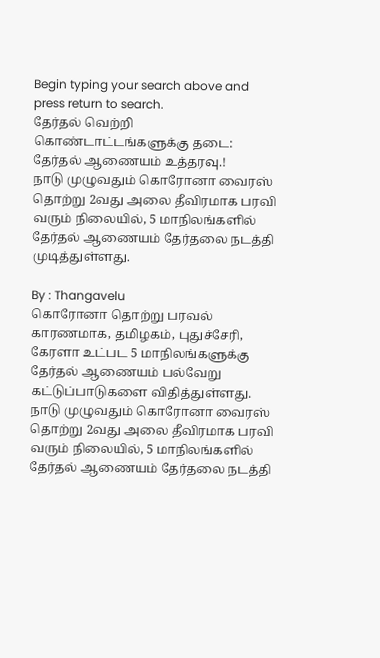Begin typing your search above and press return to search.
தேர்தல் வெற்றி கொண்டாட்டங்களுக்கு தடை: தேர்தல் ஆணையம் உத்தரவு.!
நாடு முழுவதும் கொரோனா வைரஸ் தொற்று 2வது அலை தீவிரமாக பரவி வரும் நிலையில், 5 மாநிலங்களில் தேர்தல் ஆணையம் தேர்தலை நடத்தி முடித்துள்ளது.

By : Thangavelu
கொரோனா தொற்று பரவல் காரணமாக, தமிழகம், புதுச்சேரி, கேரளா உட்பட 5 மாநிலங்களுக்கு தேர்தல் ஆணையம் பல்வேறு கட்டுப்பாடுகளை விதித்துள்ளது.
நாடு முழுவதும் கொரோனா வைரஸ் தொற்று 2வது அலை தீவிரமாக பரவி வரும் நிலையில், 5 மாநிலங்களில் தேர்தல் ஆணையம் தேர்தலை நடத்தி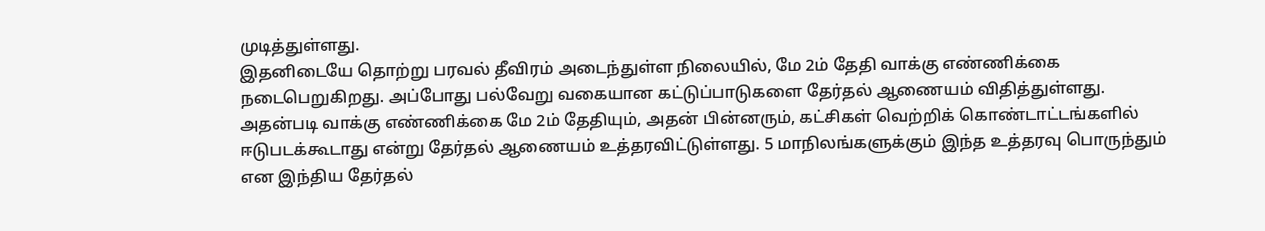முடித்துள்ளது.
இதனிடையே தொற்று பரவல் தீவிரம் அடைந்துள்ள நிலையில், மே 2ம் தேதி வாக்கு எண்ணிக்கை நடைபெறுகிறது. அப்போது பல்வேறு வகையான கட்டுப்பாடுகளை தேர்தல் ஆணையம் விதித்துள்ளது.
அதன்படி வாக்கு எண்ணிக்கை மே 2ம் தேதியும், அதன் பின்னரும், கட்சிகள் வெற்றிக் கொண்டாட்டங்களில் ஈடுபடக்கூடாது என்று தேர்தல் ஆணையம் உத்தரவிட்டுள்ளது. 5 மாநிலங்களுக்கும் இந்த உத்தரவு பொருந்தும் என இந்திய தேர்தல்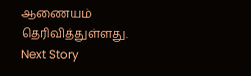ஆணையம் தெரிவித்துள்ளது.
Next Story